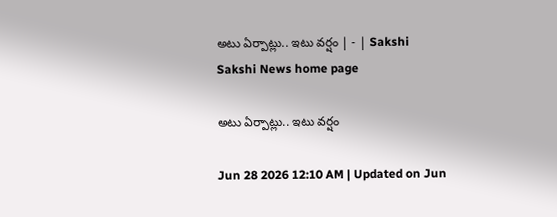అటు ఏర్పాట్లు.. ఇటు వర్షం | - | Sakshi
Sakshi News home page

అటు ఏర్పాట్లు.. ఇటు వర్షం

Jun 28 2026 12:10 AM | Updated on Jun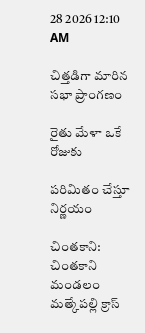28 2026 12:10 AM

చిత్తడిగా మారిన సభా ప్రాంగణం

రైతు మేళా ఒకే రోజుకు

పరిమితం చేస్తూ నిర్ణయం

చింతకాని: చింతకాని మండలం మత్కేపల్లి క్రాస్‌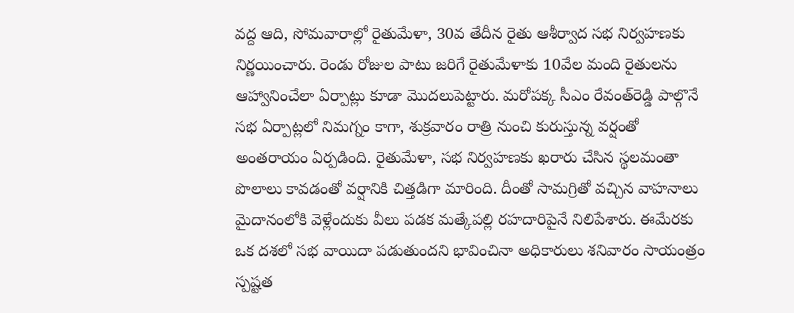వద్ద ఆది, సోమవారాల్లో రైతుమేళా, 30వ తేదీన రైతు ఆశీర్వాద సభ నిర్వహణకు నిర్ణయించారు. రెండు రోజుల పాటు జరిగే రైతుమేళాకు 10వేల మంది రైతులను ఆహ్వానించేలా ఏర్పాట్లు కూడా మొదలుపెట్టారు. మరోపక్క సీఎం రేవంత్‌రెడ్డి పాల్గొనే సభ ఏర్పాట్లలో నిమగ్నం కాగా, శుక్రవారం రాత్రి నుంచి కురుస్తున్న వర్షంతో అంతరాయం ఏర్పడింది. రైతుమేళా, సభ నిర్వహణకు ఖరారు చేసిన స్థలమంతా పొలాలు కావడంతో వర్షానికి చిత్తడిగా మారింది. దీంతో సామగ్రితో వచ్చిన వాహనాలు మైదానంలోకి వెళ్లేందుకు వీలు పడక మత్కేపల్లి రహదారిపైనే నిలిపేశారు. ఈమేరకు ఒక దశలో సభ వాయిదా పడుతుందని భావించినా అధికారులు శనివారం సాయంత్రం స్పష్టత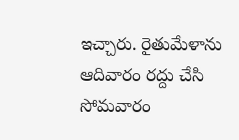ఇచ్చారు. రైతుమేళాను ఆదివారం రద్దు చేసి సోమవారం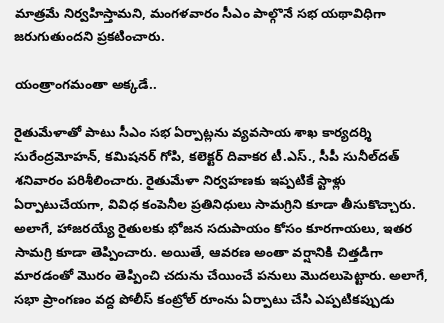మాత్రమే నిర్వహిస్తామని, మంగళవారం సీఎం పాల్గొనే సభ యథావిధిగా జరుగుతుందని ప్రకటించారు.

యంత్రాంగమంతా అక్కడే..

రైతుమేళాతో పాటు సీఎం సభ ఏర్పాట్లను వ్యవసాయ శాఖ కార్యదర్శి సురేంద్రమోహన్‌, కమిషనర్‌ గోపి, కలెక్టర్‌ దివాకర టీ.ఎస్‌., సీపీ సునీల్‌దత్‌ శనివారం పరిశీలించారు. రైతుమేళా నిర్వహణకు ఇప్పటికే స్టాళ్లు ఏర్పాటుచేయగా, వివిధ కంపెనీల ప్రతినిధులు సామగ్రిని కూడా తీసుకొచ్చారు. అలాగే, హాజరయ్యే రైతులకు భోజన సదుపాయం కోసం కూరగాయలు, ఇతర సామగ్రి కూడా తెప్పించారు. అయితే, ఆవరణ అంతా వర్షానికి చిత్తడిగా మారడంతో మొరం తెప్పించి చదును చేయించే పనులు మొదలుపెట్టారు. అలాగే, సభా ప్రాంగణం వద్ద పోలీస్‌ కంట్రోల్‌ రూంను ఏర్పాటు చేసి ఎప్పటికప్పుడు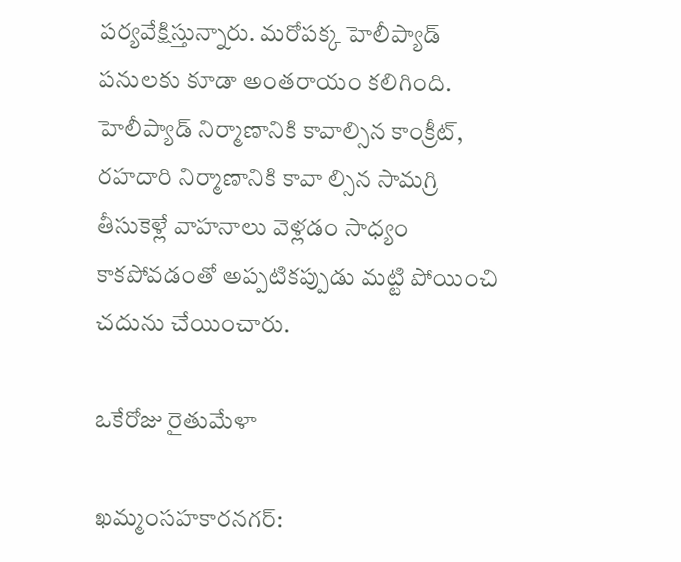పర్యవేక్షిస్తున్నారు. మరోపక్క హెలీప్యాడ్‌ పనులకు కూడా అంతరాయం కలిగింది. హెలీప్యాడ్‌ నిర్మాణానికి కావాల్సిన కాంక్రీట్‌, రహదారి నిర్మాణానికి కావా ల్సిన సామగ్రి తీసుకెళ్లే వాహనాలు వెళ్లడం సాధ్యం కాకపోవడంతో అప్పటికప్పుడు మట్టి పోయించి చదును చేయించారు.

ఒకేరోజు రైతుమేళా

ఖమ్మంసహకారనగర్‌: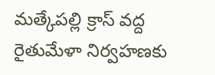మత్కేపల్లి క్రాస్‌ వద్ద రైతుమేళా నిర్వహణకు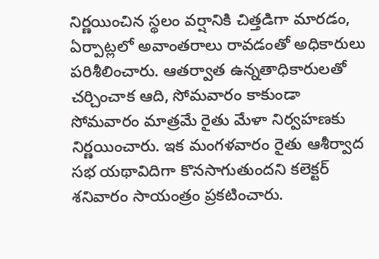నిర్ణయించిన స్థలం వర్షానికి చిత్తడిగా మారడం, ఏర్పాట్లలో అవాంతరాలు రావడంతో అధికారులు పరిశీలించారు. ఆతర్వాత ఉన్నతాధికారులతో చర్చించాక ఆది, సోమవారం కాకుండా సోమవారం మాత్రమే రైతు మేళా నిర్వహణకు నిర్ణయించారు. ఇక మంగళవారం రైతు ఆశీర్వాద సభ యథావిదిగా కొనసాగుతుందని కలెక్టర్‌ శనివారం సాయంత్రం ప్రకటించారు.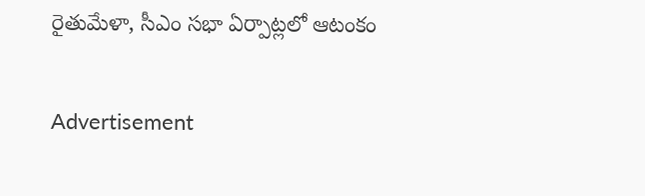రైతుమేళా, సీఎం సభా ఏర్పాట్లలో ఆటంకం

Advertisement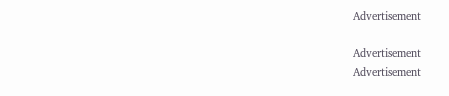Advertisement

Advertisement
Advertisement